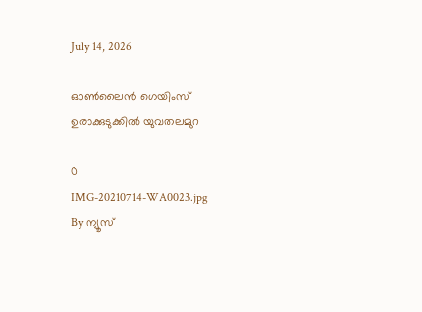July 14, 2026

ഓൺലൈൻ ഗെയിംസ് ഉരാക്കുടുക്കിൽ യുവതലമുറ

0
IMG-20210714-WA0023.jpg
By ന്യൂസ്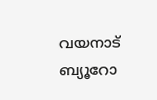വയനാട് ബ്യൂറോ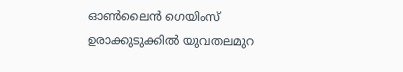ഓൺലൈൻ ഗെയിംസ് ഉരാക്കുടുക്കിൽ യുവതലമുറ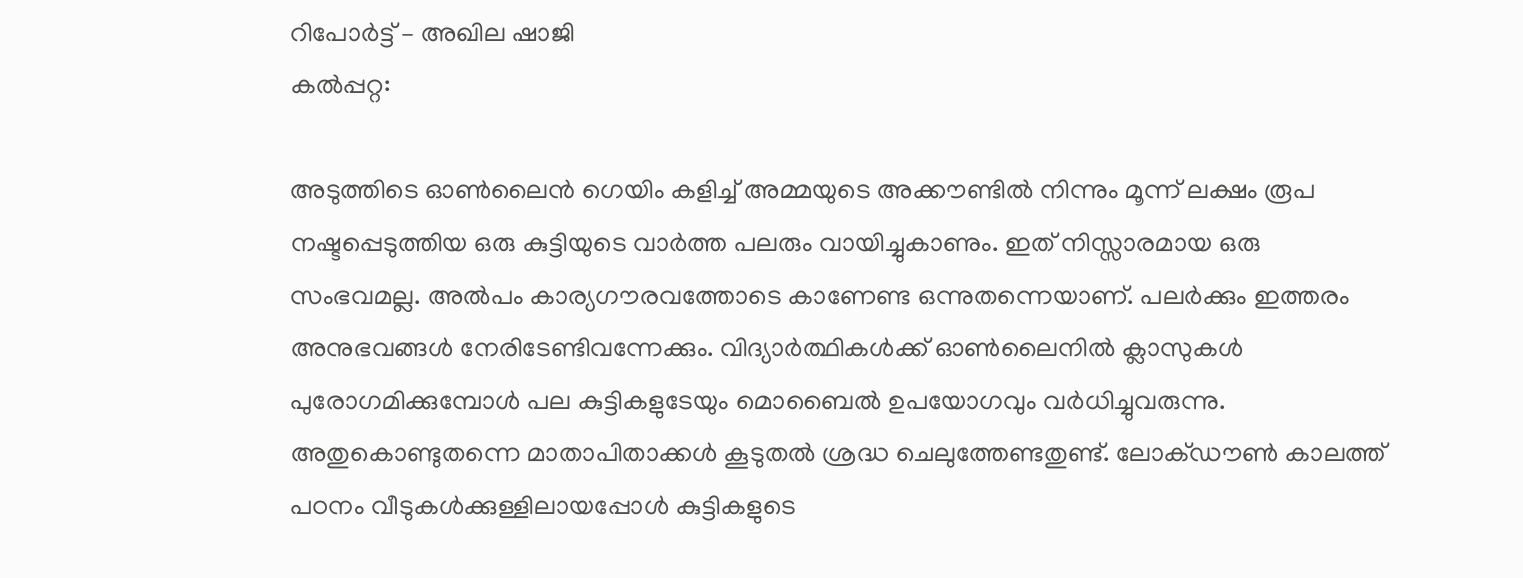റിപോർട്ട് – അഖില ഷാജി
കൽപ്പറ്റ:

അടുത്തിടെ ഓണ്‍ലൈന്‍ ഗെയിം കളിച്ച് അമ്മയുടെ അക്കൗണ്ടില്‍ നിന്നും മൂന്ന് ലക്ഷം രൂപ നഷ്ടപ്പെടുത്തിയ ഒരു കുട്ടിയുടെ വാര്‍ത്ത പലരും വായിച്ചുകാണും. ഇത് നിസ്സാരമായ ഒരു സംഭവമല്ല. അല്‍പം കാര്യഗൗരവത്തോടെ കാണേണ്ട ഒന്നുതന്നെയാണ്. പലര്‍ക്കും ഇത്തരം അനുഭവങ്ങള്‍ നേരിടേണ്ടിവന്നേക്കും. വിദ്യാര്‍ത്ഥികള്‍ക്ക് ഓണ്‍ലൈനില്‍ ക്ലാസുകള്‍ പുരോഗമിക്കുമ്പോള്‍ പല കുട്ടികളുടേയും മൊബൈല്‍ ഉപയോഗവും വര്‍ധിച്ചുവരുന്നു. അതുകൊണ്ടുതന്നെ മാതാപിതാക്കള്‍ കൂടുതല്‍ ശ്രദ്ധ ചെലുത്തേണ്ടതുണ്ട്. ലോക്ഡൗണ്‍ കാലത്ത് പഠനം വീടുകള്‍ക്കുള്ളിലായപ്പോള്‍ കുട്ടികളുടെ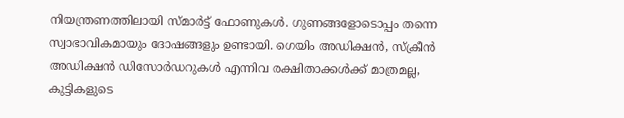നിയന്ത്രണത്തിലായി സ്മാര്‍ട്ട് ഫോണുകള്‍. ഗുണങ്ങളോടൊപ്പം തന്നെ സ്വാഭാവികമായും ദോഷങ്ങളും ഉണ്ടായി. ഗെയിം അഡിക്ഷന്‍, സ്‌ക്രീന്‍ അഡിക്ഷന്‍ ഡിസോര്‍ഡറുകള്‍ എന്നിവ രക്ഷിതാക്കള്‍ക്ക് മാത്രമല്ല, കുട്ടികളുടെ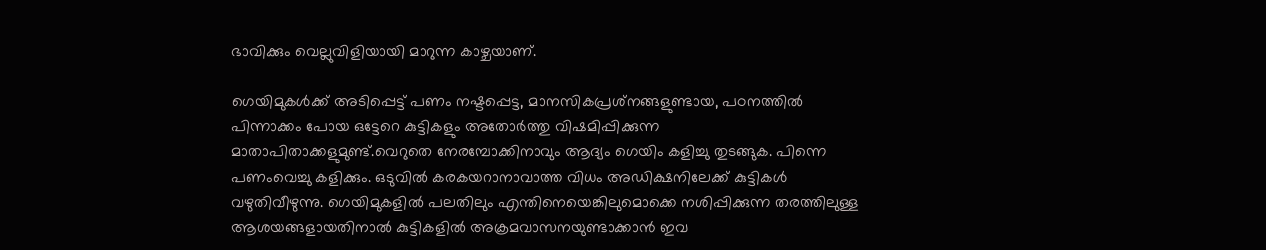ഭാവിക്കും വെല്ലുവിളിയായി മാറുന്ന കാഴ്ചയാണ്.

ഗെയിമുകള്‍ക്ക് അടിപ്പെട്ട് പണം നഷ്ടപ്പെട്ട, മാനസികപ്രശ്‌നങ്ങളുണ്ടായ, പഠനത്തില്‍ പിന്നാക്കം പോയ ഒട്ടേറെ കുട്ടികളും അതോര്‍ത്തു വിഷമിപ്പിക്കുന്ന മാതാപിതാക്കളുമുണ്ട്.വെറുതെ നേരമ്പോക്കിനാവും ആദ്യം ഗെയിം കളിച്ചു തുടങ്ങുക. പിന്നെ പണംവെച്ചു കളിക്കും. ഒടുവില്‍ കരകയറാനാവാത്ത വിധം അഡിക്ഷനിലേക്ക് കുട്ടികള്‍ വഴുതിവീഴുന്നു. ഗെയിമുകളില്‍ പലതിലും എന്തിനെയെങ്കിലുമൊക്കെ നശിപ്പിക്കുന്ന തരത്തിലുള്ള ആശയങ്ങളായതിനാല്‍ കുട്ടികളില്‍ അക്രമവാസനയുണ്ടാക്കാന്‍ ഇവ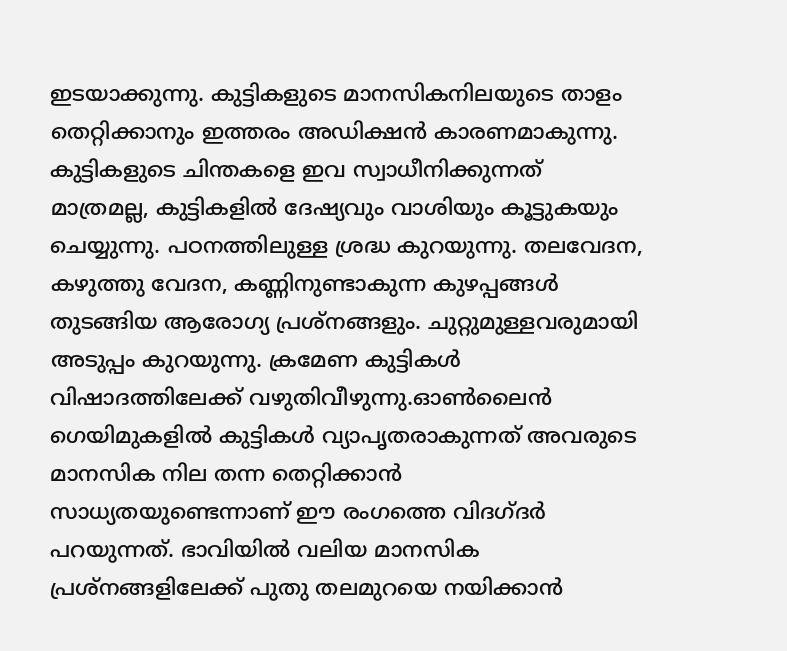ഇടയാക്കുന്നു. കുട്ടികളുടെ മാനസികനിലയുടെ താളം തെറ്റിക്കാനും ഇത്തരം അഡിക്ഷന്‍ കാരണമാകുന്നു. കുട്ടികളുടെ ചിന്തകളെ ഇവ സ്വാധീനിക്കുന്നത് മാത്രമല്ല, കുട്ടികളില്‍ ദേഷ്യവും വാശിയും കൂട്ടുകയും ചെയ്യുന്നു. പഠനത്തിലുള്ള ശ്രദ്ധ കുറയുന്നു. തലവേദന, കഴുത്തു വേദന, കണ്ണിനുണ്ടാകുന്ന കുഴപ്പങ്ങള്‍ തുടങ്ങിയ ആരോഗ്യ പ്രശ്‌നങ്ങളും. ചുറ്റുമുള്ളവരുമായി അടുപ്പം കുറയുന്നു. ക്രമേണ കുട്ടികള്‍ വിഷാദത്തിലേക്ക് വഴുതിവീഴുന്നു.ഓണ്‍ലൈന്‍ ഗെയിമുകളില്‍ കുട്ടികള്‍ വ്യാപൃതരാകുന്നത് അവരുടെ മാനസിക നില തന്ന തെറ്റിക്കാന്‍ സാധ്യതയുണ്ടെന്നാണ് ഈ രംഗത്തെ വിദഗ്ദര്‍ പറയുന്നത്. ഭാവിയില്‍ വലിയ മാനസിക പ്രശ്‌നങ്ങളിലേക്ക് പുതു തലമുറയെ നയിക്കാന്‍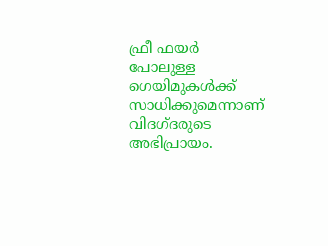ഫ്രീ ഫയര്‍ പോലുള്ള ഗെയിമുകള്‍ക്ക് സാധിക്കുമെന്നാണ് വിദഗ്ദരുടെ അഭിപ്രായം.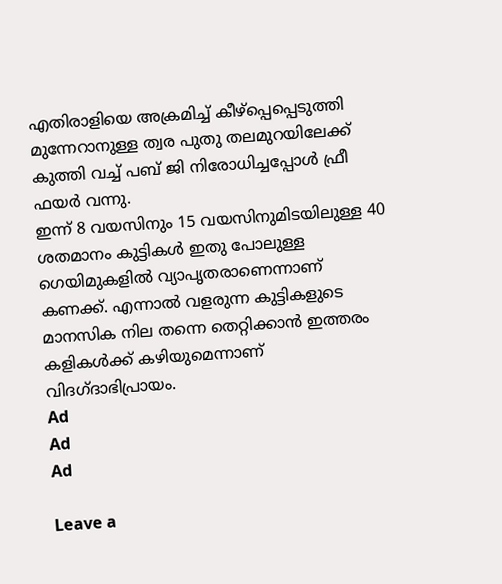എതിരാളിയെ അക്രമിച്ച്‌ കീഴ്‌പ്പെപ്പെടുത്തി മുന്നേറാനുള്ള ത്വര പുതു തലമുറയിലേക്ക് കുത്തി വച്ച്‌ പബ് ജി നിരോധിച്ചപ്പോള്‍ ഫ്രീ ഫയര്‍ വന്നു.
ഇന്ന് 8 വയസിനും 15 വയസിനുമിടയിലുള്ള 40 ശതമാനം കുട്ടികള്‍ ഇതു പോലുള്ള ഗെയിമുകളില്‍ വ്യാപൃതരാണെന്നാണ് കണക്ക്. എന്നാല്‍ വളരുന്ന കുട്ടികളുടെ മാനസിക നില തന്നെ തെറ്റിക്കാന്‍ ഇത്തരം കളികള്‍ക്ക് കഴിയുമെന്നാണ് വിദഗ്ദാഭിപ്രായം.
Ad
Ad
Ad

Leave a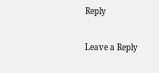Reply

Leave a Reply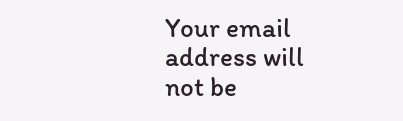Your email address will not be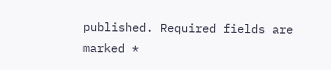published. Required fields are marked *